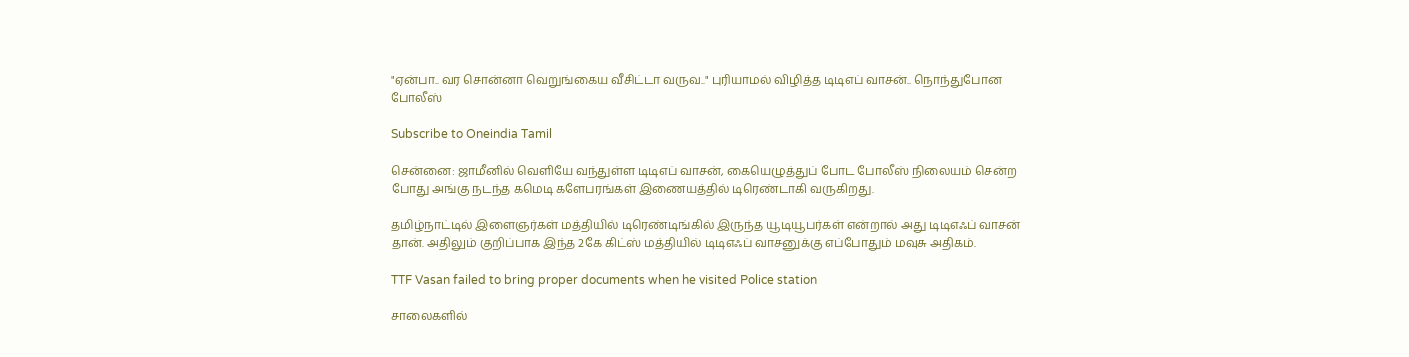"ஏன்பா.. வர சொன்னா வெறுங்கைய வீசிட்டா வருவ.." புரியாமல் விழித்த டிடிஎப் வாசன்.. நொந்துபோன போலீஸ்

Subscribe to Oneindia Tamil

சென்னை: ஜாமீனில் வெளியே வந்துள்ள டிடிஎப் வாசன், கையெழுத்துப் போட போலீஸ் நிலையம் சென்ற போது அங்கு நடந்த கமெடி களேபரங்கள் இணையத்தில் டிரெண்டாகி வருகிறது.

தமிழ்நாட்டில் இளைஞர்கள் மத்தியில் டிரெண்டிங்கில் இருந்த யூடியூபர்கள் என்றால் அது டிடிஎஃப் வாசன் தான். அதிலும் குறிப்பாக இந்த 2கே கிட்ஸ் மத்தியில் டிடிஎஃப் வாசனுக்கு எப்போதும் மவுசு அதிகம்.

TTF Vasan failed to bring proper documents when he visited Police station

சாலைகளில்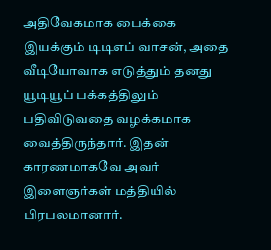அதிவேகமாக பைக்கை இயக்கும் டிடிஎப் வாசன், அதை வீடியோவாக எடுத்தும் தனது யூடியூப் பக்கத்திலும் பதிவிடுவதை வழக்கமாக வைத்திருந்தார். இதன் காரணமாகவே அவர் இளைஞர்கள் மத்தியில் பிரபலமானார்.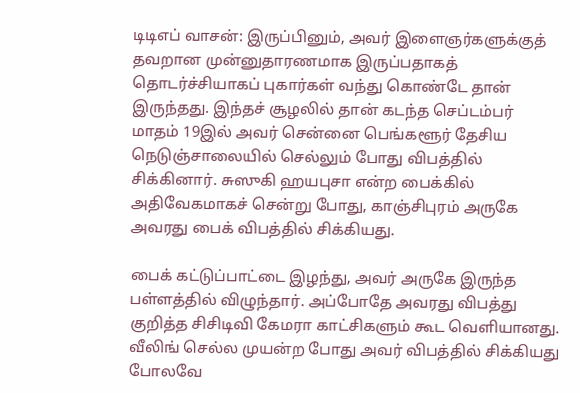டிடிஎப் வாசன்: இருப்பினும், அவர் இளைஞர்களுக்குத் தவறான முன்னுதாரணமாக இருப்பதாகத் தொடர்ச்சியாகப் புகார்கள் வந்து கொண்டே தான் இருந்தது. இந்தச் சூழலில் தான் கடந்த செப்டம்பர் மாதம் 19இல் அவர் சென்னை பெங்களூர் தேசிய நெடுஞ்சாலையில் செல்லும் போது விபத்தில் சிக்கினார். சுஸுகி ஹயபுசா என்ற பைக்கில் அதிவேகமாகச் சென்று போது, காஞ்சிபுரம் அருகே அவரது பைக் விபத்தில் சிக்கியது.

பைக் கட்டுப்பாட்டை இழந்து, அவர் அருகே இருந்த பள்ளத்தில் விழுந்தார். அப்போதே அவரது விபத்து குறித்த சிசிடிவி கேமரா காட்சிகளும் கூட வெளியானது. வீலிங் செல்ல முயன்ற போது அவர் விபத்தில் சிக்கியது போலவே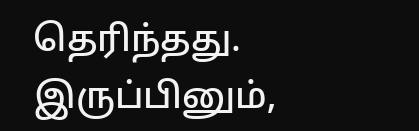தெரிந்தது. இருப்பினும்,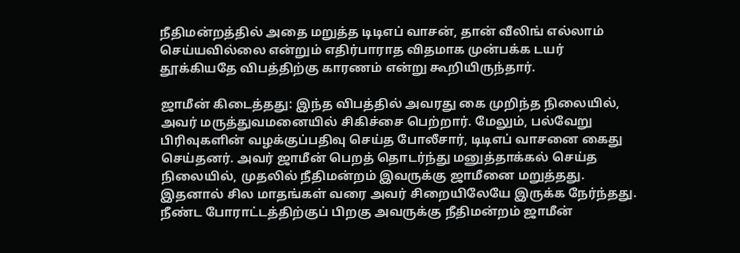நீதிமன்றத்தில் அதை மறுத்த டிடிஎப் வாசன், தான் வீலிங் எல்லாம் செய்யவில்லை என்றும் எதிர்பாராத விதமாக முன்பக்க டயர் தூக்கியதே விபத்திற்கு காரணம் என்று கூறியிருந்தார்.

ஜாமீன் கிடைத்தது: இந்த விபத்தில் அவரது கை முறிந்த நிலையில், அவர் மருத்துவமனையில் சிகிச்சை பெற்றார். மேலும், பல்வேறு பிரிவுகளின் வழக்குப்பதிவு செய்த போலீசார், டிடிஎப் வாசனை கைது செய்தனர். அவர் ஜாமீன் பெறத் தொடர்ந்து மனுத்தாக்கல் செய்த நிலையில், முதலில் நீதிமன்றம் இவருக்கு ஜாமீனை மறுத்தது. இதனால் சில மாதங்கள் வரை அவர் சிறையிலேயே இருக்க நேர்ந்தது. நீண்ட போராட்டத்திற்குப் பிறகு அவருக்கு நீதிமன்றம் ஜாமீன்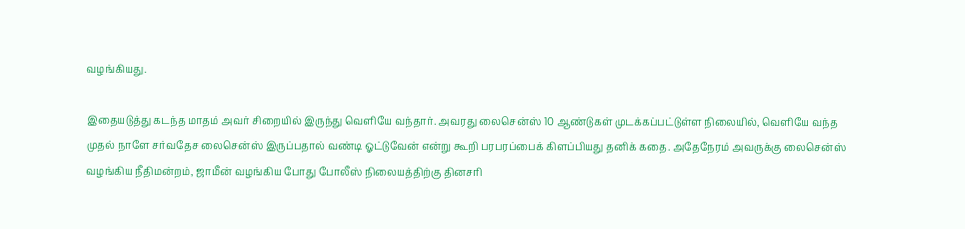வழங்கியது.

இதையடுத்து கடந்த மாதம் அவர் சிறையில் இருந்து வெளியே வந்தார். அவரது லைசென்ஸ் 10 ஆண்டுகள் முடக்கப்பட்டுள்ள நிலையில், வெளியே வந்த முதல் நாளே சர்வதேச லைசென்ஸ் இருப்பதால் வண்டி ஓட்டுவேன் என்று கூறி பரபரப்பைக் கிளப்பியது தனிக் கதை. அதேநேரம் அவருக்கு லைசென்ஸ் வழங்கிய நீதிமன்றம், ஜாமீன் வழங்கிய போது போலீஸ் நிலையத்திற்கு தினசரி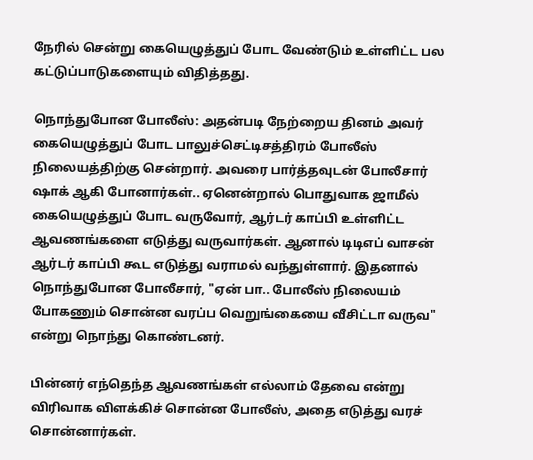நேரில் சென்று கையெழுத்துப் போட வேண்டும் உள்ளிட்ட பல கட்டுப்பாடுகளையும் விதித்தது.

நொந்துபோன போலீஸ்: அதன்படி நேற்றைய தினம் அவர் கையெழுத்துப் போட பாலுச்செட்டிசத்திரம் போலீஸ் நிலையத்திற்கு சென்றார். அவரை பார்த்தவுடன் போலீசார் ஷாக் ஆகி போனார்கள்.. ஏனென்றால் பொதுவாக ஜாமீல் கையெழுத்துப் போட வருவோர், ஆர்டர் காப்பி உள்ளிட்ட ஆவணங்களை எடுத்து வருவார்கள். ஆனால் டிடிஎப் வாசன் ஆர்டர் காப்பி கூட எடுத்து வராமல் வந்துள்ளார். இதனால் நொந்துபோன போலீசார், "ஏன் பா.. போலீஸ் நிலையம் போகணும் சொன்ன வரப்ப வெறுங்கையை வீசிட்டா வருவ" என்று நொந்து கொண்டனர்.

பின்னர் எந்தெந்த ஆவணங்கள் எல்லாம் தேவை என்று விரிவாக விளக்கிச் சொன்ன போலீஸ், அதை எடுத்து வரச் சொன்னார்கள்.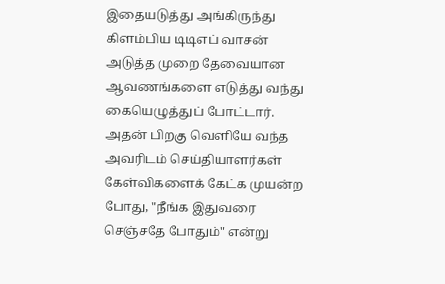இதையடுத்து அங்கிருந்து கிளம்பிய டிடிஎப் வாசன் அடுத்த முறை தேவையான ஆவணங்களை எடுத்து வந்து கையெழுத்துப் போட்டார். அதன் பிறகு வெளியே வந்த அவரிடம் செய்தியாளர்கள் கேள்விகளைக் கேட்க முயன்ற போது, "நீங்க இதுவரை செஞ்சதே போதும்" என்று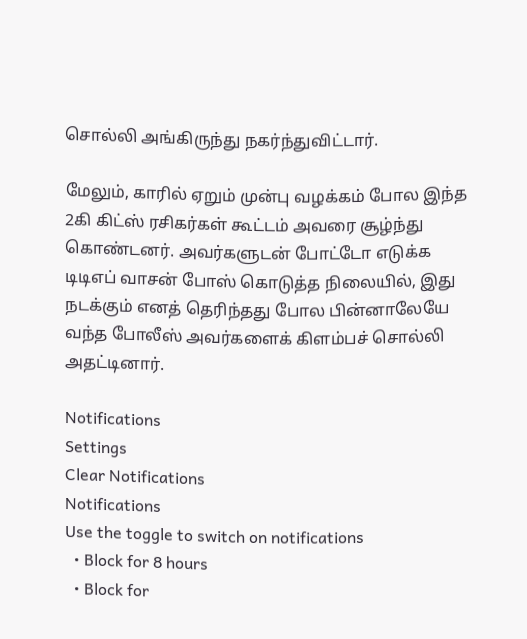சொல்லி அங்கிருந்து நகர்ந்துவிட்டார்.

மேலும், காரில் ஏறும் முன்பு வழக்கம் போல இந்த 2கி கிட்ஸ் ரசிகர்கள் கூட்டம் அவரை சூழ்ந்து கொண்டனர். அவர்களுடன் போட்டோ எடுக்க டிடிஎப் வாசன் போஸ் கொடுத்த நிலையில், இது நடக்கும் எனத் தெரிந்தது போல பின்னாலேயே வந்த போலீஸ் அவர்களைக் கிளம்பச் சொல்லி அதட்டினார்.

Notifications
Settings
Clear Notifications
Notifications
Use the toggle to switch on notifications
  • Block for 8 hours
  • Block for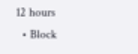12 hours
  • Block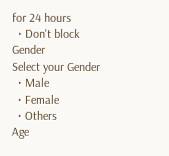for 24 hours
  • Don't block
Gender
Select your Gender
  • Male
  • Female
  • Others
Age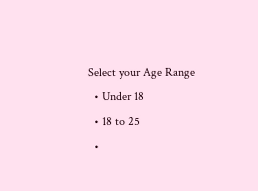Select your Age Range
  • Under 18
  • 18 to 25
  •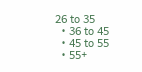26 to 35
  • 36 to 45
  • 45 to 55
  • 55+